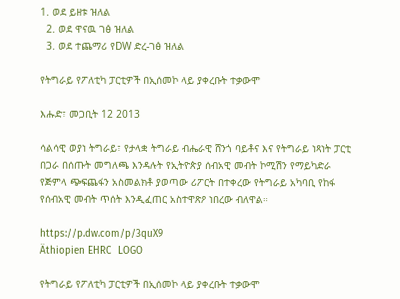1. ወደ ይዘቱ ዝለል
  2. ወደ ዋናዉ ገፅ ዝለል
  3. ወደ ተጨማሪ የDW ድረ-ገፅ ዝለል

የትግራይ የፖለቲካ ፓርቲዎች በኢሰመኮ ላይ ያቀረቡት ተቃውሞ

እሑድ፣ መጋቢት 12 2013

ሳልሳዊ ወያነ ትግራይ፣ የታላቋ ትግራይ ብሔራዊ ሸንጎ ባይቶና እና የትግራይ ነጻነት ፓርቲ በጋራ በሰጡት መግለጫ እንዳሉት የኢትዮጵያ ሰብአዊ መብት ኮሚሽን የማይካድራ የጅምላ ጭፍጨፋን አስመልክቶ ያወጣው ሪፖርት በተቀረው የትግራይ አካባቢ የከፋ የሰብአዊ መብት ጥሰት እንዲፈጠር አስተዋጽዖ ነበረው ብለዋል።

https://p.dw.com/p/3quX9
Äthiopien EHRC  LOGO

የትግራይ የፖለቲካ ፓርቲዎች በኢሰመኮ ላይ ያቀረቡት ተቃውሞ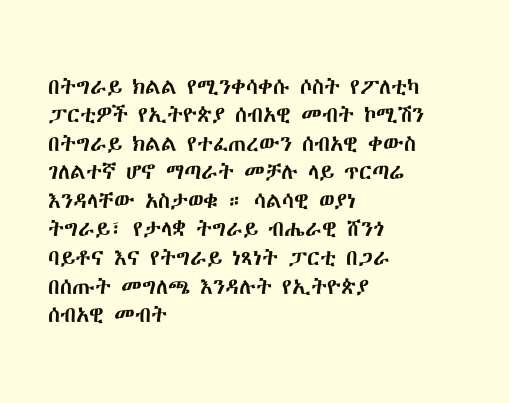በትግራይ ክልል የሚንቀሳቀሱ ሶስት የፖለቲካ ፓርቲዎች የኢትዮጵያ ሰብአዊ መብት ኮሚሽን በትግራይ ክልል የተፈጠረውን ሰብአዊ ቀውስ ገለልተኛ ሆኖ ማጣራት መቻሉ ላይ ጥርጣሬ እንዳላቸው አስታወቁ ። ሳልሳዊ ወያነ ትግራይ፣ የታላቋ ትግራይ ብሔራዊ ሸንጎ ባይቶና እና የትግራይ ነጻነት ፓርቲ በጋራ በሰጡት መግለጫ እንዳሉት የኢትዮጵያ ሰብአዊ መብት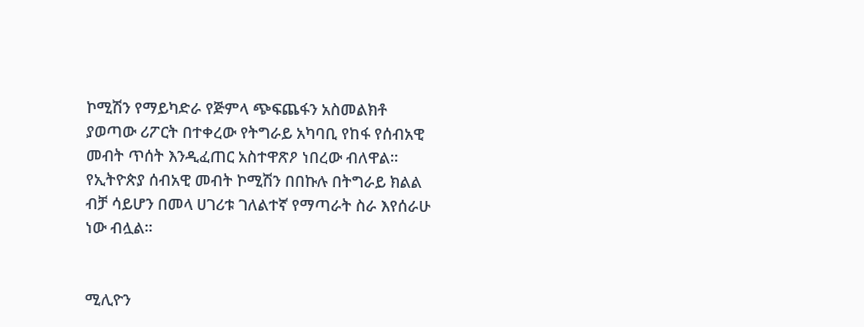ኮሚሽን የማይካድራ የጅምላ ጭፍጨፋን አስመልክቶ ያወጣው ሪፖርት በተቀረው የትግራይ አካባቢ የከፋ የሰብአዊ መብት ጥሰት እንዲፈጠር አስተዋጽዖ ነበረው ብለዋል። የኢትዮጵያ ሰብአዊ መብት ኮሚሽን በበኩሉ በትግራይ ክልል ብቻ ሳይሆን በመላ ሀገሪቱ ገለልተኛ የማጣራት ስራ እየሰራሁ ነው ብሏል።


ሚሊዮን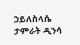ኃይለስላሴ
ታምራት ዲንሳ